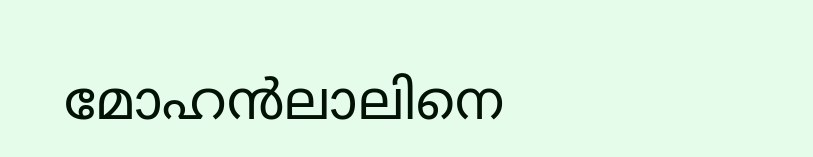മോഹന്‍ലാലിനെ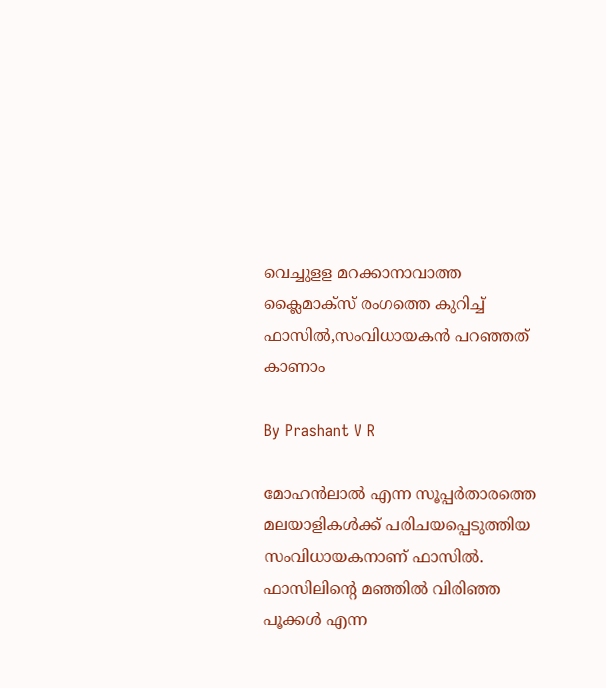വെച്ചുളള മറക്കാനാവാത്ത ക്ലൈമാക്‌സ് രംഗത്തെ കുറിച്ച് ഫാസില്‍,സംവിധായകന്‍ പറഞ്ഞത് കാണാം

By Prashant V R

മോഹന്‍ലാല്‍ എന്ന സൂപ്പര്‍താരത്തെ മലയാളികള്‍ക്ക് പരിചയപ്പെടുത്തിയ സംവിധായകനാണ് ഫാസില്‍. ഫാസിലിന്റെ മഞ്ഞില്‍ വിരിഞ്ഞ പൂക്കള്‍ എന്ന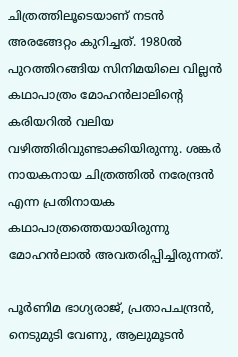ചിത്രത്തിലൂടെയാണ് നടന്‍ അരങ്ങേറ്റം കുറിച്ചത്. 1980ല്‍ പുറത്തിറങ്ങിയ സിനിമയിലെ വില്ലന്‍ കഥാപാത്രം മോഹന്‍ലാലിന്റെ കരിയറില്‍ വലിയ വഴിത്തിരിവുണ്ടാക്കിയിരുന്നു. ശങ്കര്‍ നായകനായ ചിത്രത്തില്‍ നരേന്ദ്രന്‍ എന്ന പ്രതിനായക കഥാപാത്രത്തെയായിരുന്നു മോഹന്‍ലാല്‍ അവതരിപ്പിച്ചിരുന്നത്.

പൂര്‍ണിമ ഭാഗ്യരാജ്, പ്രതാപചന്ദ്രന്‍, നെടുമുടി വേണു, ആലുമൂടന്‍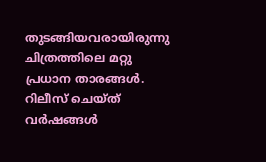തുടങ്ങിയവരായിരുന്നു ചിത്രത്തിലെ മറ്റു പ്രധാന താരങ്ങള്‍. റിലീസ് ചെയ്ത് വര്‍ഷങ്ങള്‍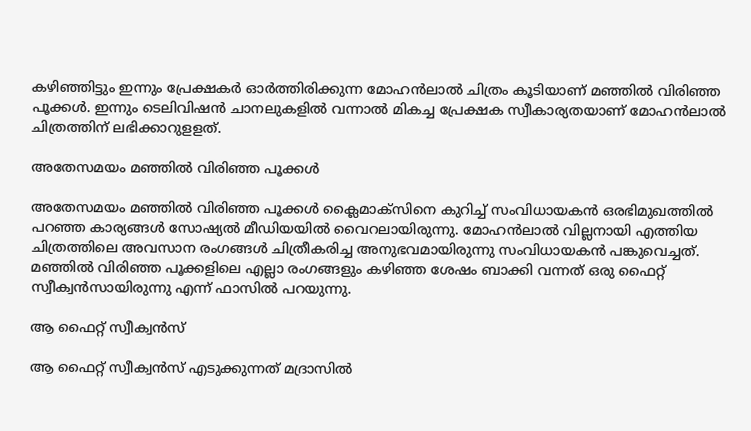കഴിഞ്ഞിട്ടും ഇന്നും പ്രേക്ഷകര്‍ ഓര്‍ത്തിരിക്കുന്ന മോഹന്‍ലാല്‍ ചിത്രം കൂടിയാണ് മഞ്ഞില്‍ വിരിഞ്ഞ പൂക്കള്‍. ഇന്നും ടെലിവിഷന്‍ ചാനലുകളില്‍ വന്നാല്‍ മികച്ച പ്രേക്ഷക സ്വീകാര്യതയാണ് മോഹന്‍ലാല്‍ ചിത്രത്തിന് ലഭിക്കാറുളളത്.

അതേസമയം മഞ്ഞില്‍ വിരിഞ്ഞ പൂക്കള്‍

അതേസമയം മഞ്ഞില്‍ വിരിഞ്ഞ പൂക്കള്‍ ക്ലൈമാക്‌സിനെ കുറിച്ച് സംവിധായകന്‍ ഒരഭിമുഖത്തില്‍ പറഞ്ഞ കാര്യങ്ങള്‍ സോഷ്യല്‍ മീഡിയയില്‍ വൈറലായിരുന്നു. മോഹന്‍ലാല്‍ വില്ലനായി എത്തിയ ചിത്രത്തിലെ അവസാന രംഗങ്ങള്‍ ചിത്രീകരിച്ച അനുഭവമായിരുന്നു സംവിധായകന്‍ പങ്കുവെച്ചത്. മഞ്ഞില്‍ വിരിഞ്ഞ പൂക്കളിലെ എല്ലാ രംഗങ്ങളും കഴിഞ്ഞ ശേഷം ബാക്കി വന്നത് ഒരു ഫൈറ്റ് സ്വീക്വന്‍സായിരുന്നു എന്ന് ഫാസില്‍ പറയുന്നു.

ആ ഫൈറ്റ് സ്വീക്വന്‍സ്

ആ ഫൈറ്റ് സ്വീക്വന്‍സ് എടുക്കുന്നത് മദ്രാസില്‍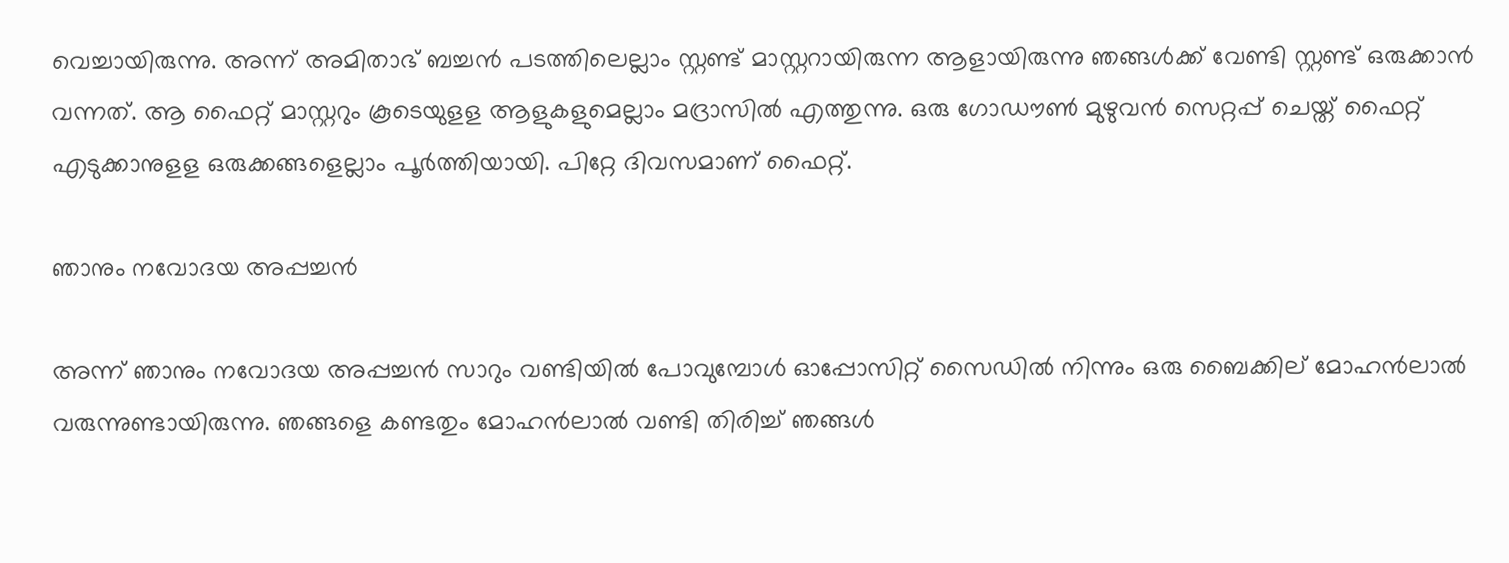വെച്ചായിരുന്നു. അന്ന് അമിതാഭ് ബച്ചന്‍ പടത്തിലെല്ലാം സ്റ്റണ്ട് മാസ്റ്ററായിരുന്ന ആളായിരുന്നു ഞങ്ങള്‍ക്ക് വേണ്ടി സ്റ്റണ്ട് ഒരുക്കാന്‍ വന്നത്. ആ ഫൈറ്റ് മാസ്റ്ററും കൂടെയുളള ആളുകളുമെല്ലാം മദ്രാസില്‍ എത്തുന്നു. ഒരു ഗോഡൗണ്‍ മുഴുവന്‍ സെറ്റപ്പ് ചെയ്ത് ഫൈറ്റ് എടുക്കാനുളള ഒരുക്കങ്ങളെല്ലാം പൂര്‍ത്തിയായി. പിറ്റേ ദിവസമാണ് ഫൈറ്റ്.

ഞാനും നവോദയ അപ്പച്ചന്‍

അന്ന് ഞാനും നവോദയ അപ്പച്ചന്‍ സാറും വണ്ടിയില്‍ പോവുമ്പോള്‍ ഓപ്പോസിറ്റ് സൈഡില്‍ നിന്നും ഒരു ബൈക്കില് മോഹന്‍ലാല്‍ വരുന്നുണ്ടായിരുന്നു. ഞങ്ങളെ കണ്ടതും മോഹന്‍ലാല്‍ വണ്ടി തിരിച്ച് ഞങ്ങള്‍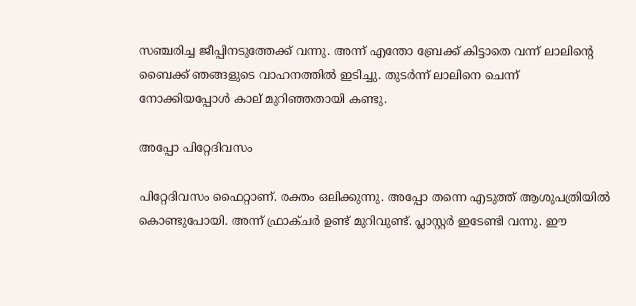സഞ്ചരിച്ച ജീപ്പിനടുത്തേക്ക് വന്നു. അന്ന് എന്തോ ബ്രേക്ക് കിട്ടാതെ വന്ന് ലാലിന്റെ ബൈക്ക് ഞങ്ങളുടെ വാഹനത്തില്‍ ഇടിച്ചു. തുടര്‍ന്ന് ലാലിനെ ചെന്ന് നോക്കിയപ്പോള്‍ കാല് മുറിഞ്ഞതായി കണ്ടു.

അപ്പോ പിറ്റേദിവസം

പിറ്റേദിവസം ഫൈറ്റാണ്. രക്തം ഒലിക്കുന്നു. അപ്പോ തന്നെ എടുത്ത് ആശുപത്രിയില്‍ കൊണ്ടുപോയി. അന്ന് ഫ്രാക്ചര്‍ ഉണ്ട് മുറിവുണ്ട്. പ്ലാസ്റ്റര്‍ ഇടേണ്ടി വന്നു. ഈ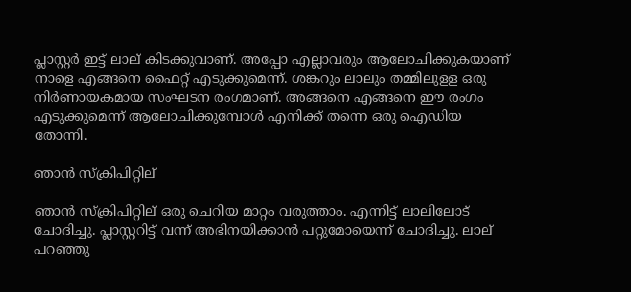പ്ലാസ്റ്റര്‍ ഇട്ട് ലാല് കിടക്കുവാണ്. അപ്പോ എല്ലാവരും ആലോചിക്കുകയാണ് നാളെ എങ്ങനെ ഫൈറ്റ് എടുക്കുമെന്ന്. ശങ്കറും ലാലും തമ്മിലുളള ഒരു നിര്‍ണായകമായ സംഘടന രംഗമാണ്. അങ്ങനെ എങ്ങനെ ഈ രംഗം എടുക്കുമെന്ന് ആലോചിക്കുമ്പോള്‍ എനിക്ക് തന്നെ ഒരു ഐഡിയ തോന്നി.

ഞാന്‍ സ്‌ക്രിപിറ്റില്

ഞാന്‍ സ്‌ക്രിപിറ്റില് ഒരു ചെറിയ മാറ്റം വരുത്താം. എന്നിട്ട് ലാലിലോട് ചോദിച്ചു. പ്ലാസ്റ്ററിട്ട് വന്ന് അഭിനയിക്കാന്‍ പറ്റുമോയെന്ന് ചോദിച്ചു. ലാല് പറഞ്ഞു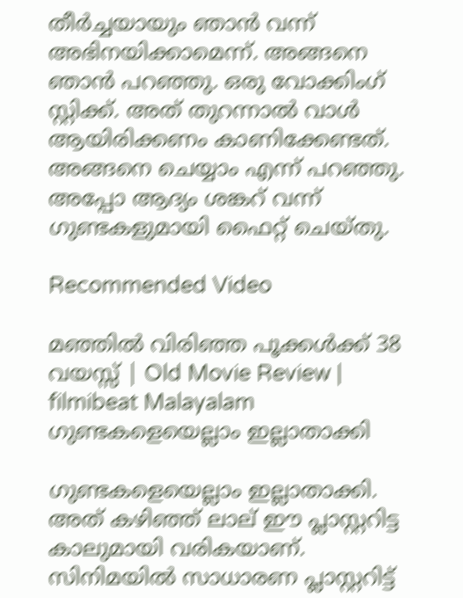തീര്‍ച്ചയായും ഞാന്‍ വന്ന് അഭിനയിക്കാമെന്ന്. അങ്ങനെ ഞാന്‍ പറഞ്ഞു. ഒരു വോക്കിംഗ് സ്റ്റിക്ക്. അത് തുറന്നാല്‍ വാള്‍ ആയിരിക്കണം കാണിക്കേണ്ടത്. അങ്ങനെ ചെയ്യാം എന്ന് പറഞ്ഞു. അപ്പോ ആദ്യം ശങ്കറ് വന്ന് ഗുണ്ടകളുമായി ഫൈറ്റ് ചെയ്തു.

Recommended Video

മഞ്ഞിൽ വിരിഞ്ഞ പൂക്കൾക്ക് 38 വയസ്സ് | Old Movie Review | filmibeat Malayalam
ഗുണ്ടകളെയെല്ലാം ഇല്ലാതാക്കി

ഗുണ്ടകളെയെല്ലാം ഇല്ലാതാക്കി. അത് കഴിഞ്ഞ് ലാല് ഈ പ്ലാസ്റ്ററിട്ട കാലുമായി വരികയാണ്. സിനിമയില്‍ സാധാരണ പ്ലാസ്റ്ററിട്ട്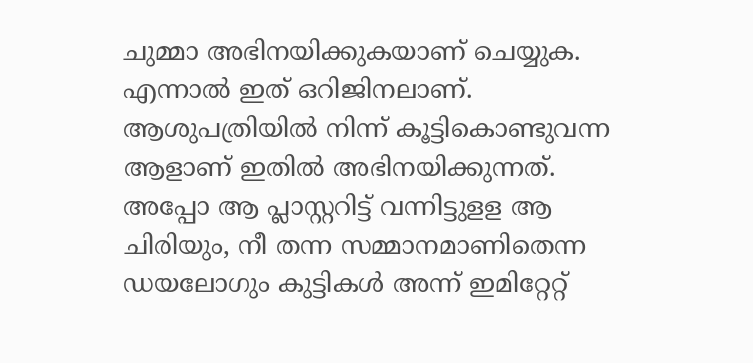ചുമ്മാ അഭിനയിക്കുകയാണ് ചെയ്യുക. എന്നാല്‍ ഇത് ഒറിജിനലാണ്. ആശുപത്രിയില്‍ നിന്ന് കൂട്ടികൊണ്ടുവന്ന ആളാണ് ഇതില്‍ അഭിനയിക്കുന്നത്. അപ്പോ ആ പ്ലാസ്റ്ററിട്ട് വന്നിട്ടുളള ആ ചിരിയും, നീ തന്ന സമ്മാനമാണിതെന്ന ഡയലോഗും കുട്ടികള്‍ അന്ന് ഇമിറ്റേറ്റ്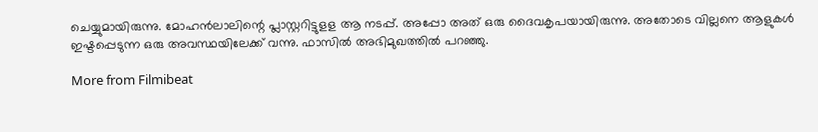ചെയ്യുമായിരുന്നു. മോഹന്‍ലാലിന്റെ പ്ലാസ്റ്ററിട്ടുളള ആ നടപ്പ്. അപ്പോ അത് ഒരു ദൈവകൃപയായിരുന്നു. അതോടെ വില്ലനെ ആളുകള്‍ ഇഷ്ടപ്പെടുന്ന ഒരു അവസ്ഥയിലേക്ക് വന്നു. ഫാസില്‍ അഭിമുഖത്തില്‍ പറഞ്ഞു.

More from Filmibeat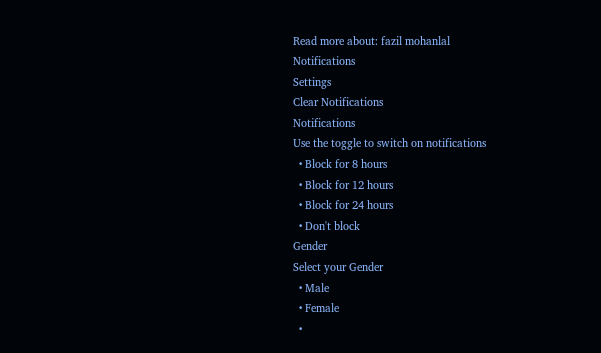Read more about: fazil mohanlal
Notifications
Settings
Clear Notifications
Notifications
Use the toggle to switch on notifications
  • Block for 8 hours
  • Block for 12 hours
  • Block for 24 hours
  • Don't block
Gender
Select your Gender
  • Male
  • Female
  •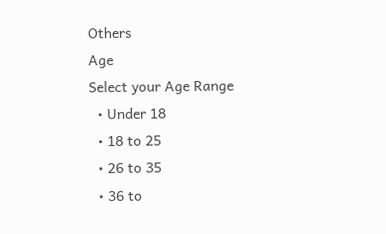Others
Age
Select your Age Range
  • Under 18
  • 18 to 25
  • 26 to 35
  • 36 to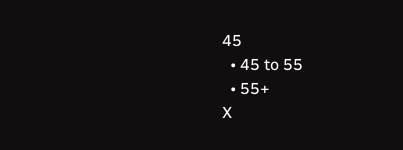45
  • 45 to 55
  • 55+
X